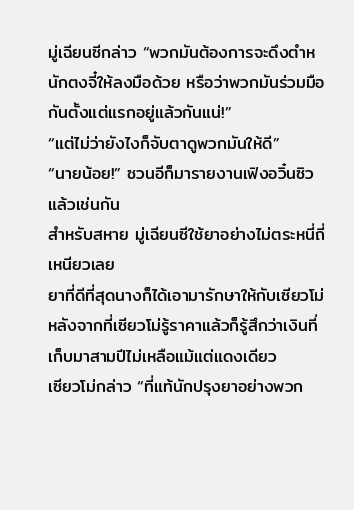มู่เฉียนซีกล่าว “พวกมันต้องการจะดึงตำหนักตงจี๋ให้ลงมือด้วย หรือว่าพวกมันร่วมมือกันตั้งแต่แรกอยู่แล้วกันแน่!”
“แต่ไม่ว่ายังไงก็จับตาดูพวกมันให้ดี”
“นายน้อย!” ซวนอีก็มารายงานเฟิงอวิ๋นซิวแล้วเช่นกัน
สำหรับสหาย มู่เฉียนซีใช้ยาอย่างไม่ตระหนี่ถี่เหนียวเลย
ยาที่ดีที่สุดนางก็ได้เอามารักษาให้กับเซียวโม่ หลังจากที่เซียวโม่รู้ราคาแล้วก็รู้สึกว่าเงินที่เก็บมาสามปีไม่เหลือแม้แต่แดงเดียว
เซียวโม่กล่าว “ที่แท้นักปรุงยาอย่างพวก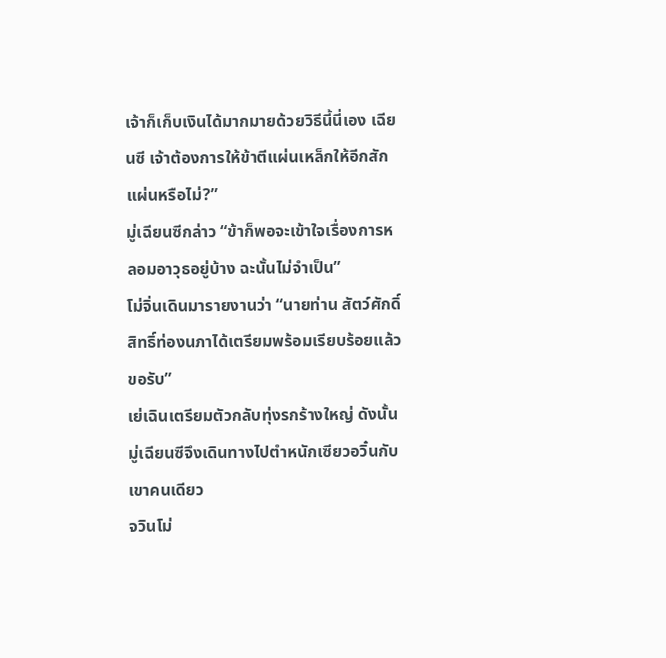เจ้าก็เก็บเงินได้มากมายด้วยวิธีนี้นี่เอง เฉียนซี เจ้าต้องการให้ข้าตีแผ่นเหล็กให้อีกสักแผ่นหรือไม่?”
มู่เฉียนซีกล่าว “ข้าก็พอจะเข้าใจเรื่องการหลอมอาวุธอยู่บ้าง ฉะนั้นไม่จำเป็น”
โม่จิ่นเดินมารายงานว่า “นายท่าน สัตว์ศักดิ์สิทธิ์ท่องนภาได้เตรียมพร้อมเรียบร้อยแล้วขอรับ”
เย่เฉินเตรียมตัวกลับทุ่งรกร้างใหญ่ ดังนั้นมู่เฉียนซีจึงเดินทางไปตำหนักเซียวอวิ๋นกับเขาคนเดียว
จวินโม่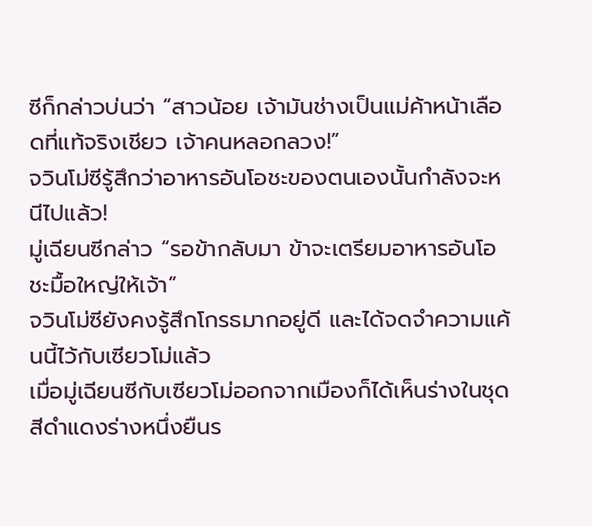ซีก็กล่าวบ่นว่า “สาวน้อย เจ้ามันช่างเป็นแม่ค้าหน้าเลือดที่แท้จริงเชียว เจ้าคนหลอกลวง!”
จวินโม่ซีรู้สึกว่าอาหารอันโอชะของตนเองนั้นกำลังจะหนีไปแล้ว!
มู่เฉียนซีกล่าว “รอข้ากลับมา ข้าจะเตรียมอาหารอันโอชะมื้อใหญ่ให้เจ้า”
จวินโม่ซียังคงรู้สึกโกรธมากอยู่ดี และได้จดจำความแค้นนี้ไว้กับเซียวโม่แล้ว
เมื่อมู่เฉียนซีกับเซียวโม่ออกจากเมืองก็ได้เห็นร่างในชุดสีดำแดงร่างหนึ่งยืนร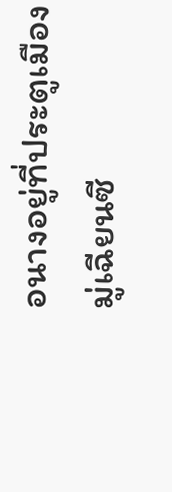อนางอยู่ที่ประตูเมือง
มู่เฉียนซี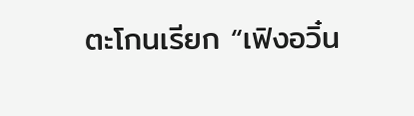ตะโกนเรียก “เฟิงอวิ๋น